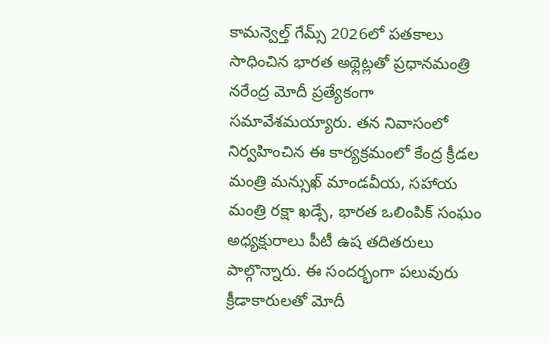కామన్వెల్త్ గేమ్స్ 2026లో పతకాలు సాధించిన భారత అథ్లెట్లతో ప్రధానమంత్రి నరేంద్ర మోదీ ప్రత్యేకంగా సమావేశమయ్యారు. తన నివాసంలో నిర్వహించిన ఈ కార్యక్రమంలో కేంద్ర క్రీడల మంత్రి మన్సుఖ్ మాండవీయ, సహాయ మంత్రి రక్షా ఖడ్సే, భారత ఒలింపిక్ సంఘం అధ్యక్షురాలు పీటీ ఉష తదితరులు పాల్గొన్నారు. ఈ సందర్భంగా పలువురు క్రీడాకారులతో మోదీ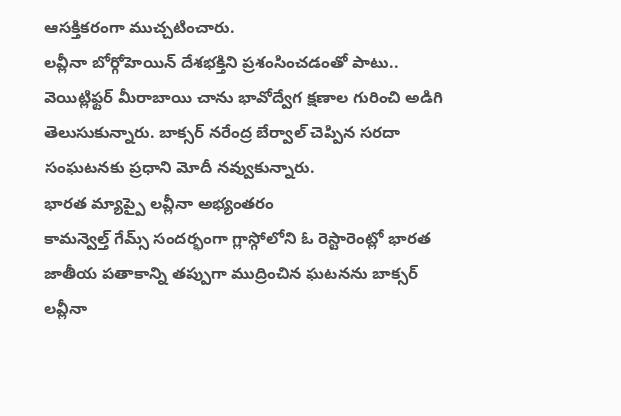ఆసక్తికరంగా ముచ్చటించారు.
లవ్లీనా బోర్గోహెయిన్ దేశభక్తిని ప్రశంసించడంతో పాటు.. వెయిట్లిఫ్టర్ మీరాబాయి చాను భావోద్వేగ క్షణాల గురించి అడిగి తెలుసుకున్నారు. బాక్సర్ నరేంద్ర బేర్వాల్ చెప్పిన సరదా సంఘటనకు ప్రధాని మోదీ నవ్వుకున్నారు.
భారత మ్యాప్పై లవ్లీనా అభ్యంతరం
కామన్వెల్త్ గేమ్స్ సందర్భంగా గ్లాస్గోలోని ఓ రెస్టారెంట్లో భారత జాతీయ పతాకాన్ని తప్పుగా ముద్రించిన ఘటనను బాక్సర్ లవ్లీనా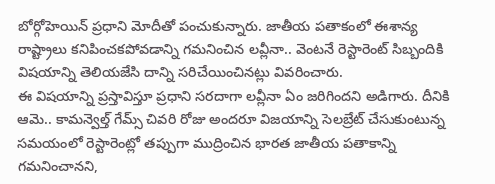బోర్గోహెయిన్ ప్రధాని మోదీతో పంచుకున్నారు. జాతీయ పతాకంలో ఈశాన్య రాష్ట్రాలు కనిపించకపోవడాన్ని గమనించిన లవ్లీనా.. వెంటనే రెస్టారెంట్ సిబ్బందికి విషయాన్ని తెలియజేసి దాన్ని సరిచేయించినట్లు వివరించారు.
ఈ విషయాన్ని ప్రస్తావిస్తూ ప్రధాని సరదాగా లవ్లీనా ఏం జరిగిందని అడిగారు. దీనికి ఆమె.. కామన్వెల్త్ గేమ్స్ చివరి రోజు అందరూ విజయాన్ని సెలబ్రేట్ చేసుకుంటున్న సమయంలో రెస్టారెంట్లో తప్పుగా ముద్రించిన భారత జాతీయ పతాకాన్ని గమనించానని,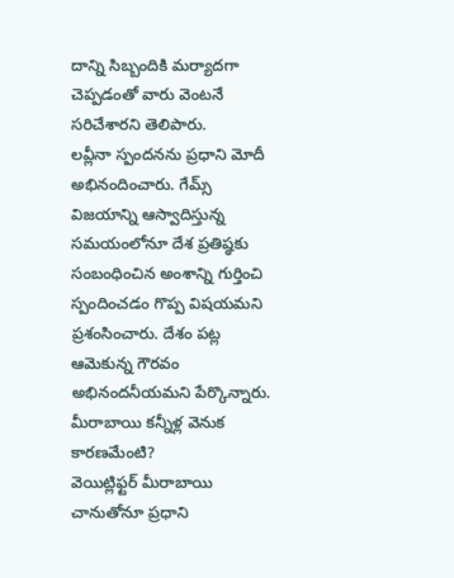దాన్ని సిబ్బందికి మర్యాదగా చెప్పడంతో వారు వెంటనే సరిచేశారని తెలిపారు.
లవ్లీనా స్పందనను ప్రధాని మోదీ అభినందించారు. గేమ్స్ విజయాన్ని ఆస్వాదిస్తున్న సమయంలోనూ దేశ ప్రతిష్ఠకు సంబంధించిన అంశాన్ని గుర్తించి స్పందించడం గొప్ప విషయమని ప్రశంసించారు. దేశం పట్ల ఆమెకున్న గౌరవం అభినందనీయమని పేర్కొన్నారు.
మీరాబాయి కన్నీళ్ల వెనుక కారణమేంటి?
వెయిట్లిఫ్టర్ మీరాబాయి చానుతోనూ ప్రధాని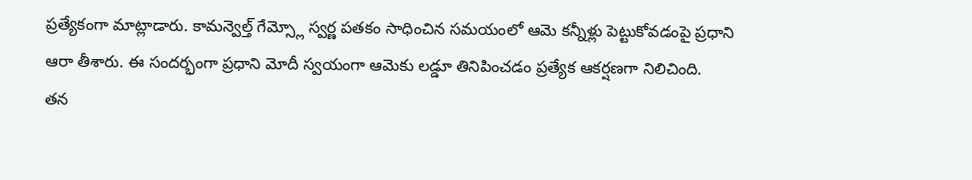ప్రత్యేకంగా మాట్లాడారు. కామన్వెల్త్ గేమ్స్లో స్వర్ణ పతకం సాధించిన సమయంలో ఆమె కన్నీళ్లు పెట్టుకోవడంపై ప్రధాని ఆరా తీశారు. ఈ సందర్భంగా ప్రధాని మోదీ స్వయంగా ఆమెకు లడ్డూ తినిపించడం ప్రత్యేక ఆకర్షణగా నిలిచింది.
తన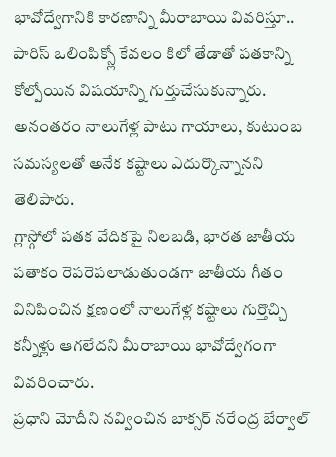భావోద్వేగానికి కారణాన్ని మీరాబాయి వివరిస్తూ.. పారిస్ ఒలింపిక్స్లో కేవలం కిలో తేడాతో పతకాన్ని కోల్పోయిన విషయాన్ని గుర్తుచేసుకున్నారు. అనంతరం నాలుగేళ్ల పాటు గాయాలు, కుటుంబ సమస్యలతో అనేక కష్టాలు ఎదుర్కొన్నానని తెలిపారు.
గ్లాస్గోలో పతక వేదికపై నిలబడి, భారత జాతీయ పతాకం రెపరెపలాడుతుండగా జాతీయ గీతం వినిపించిన క్షణంలో నాలుగేళ్ల కష్టాలు గుర్తొచ్చి కన్నీళ్లు ఆగలేదని మీరాబాయి భావోద్వేగంగా వివరించారు.
ప్రధాని మోదీని నవ్వించిన బాక్సర్ నరేంద్ర బేర్వాల్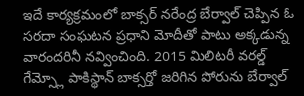ఇదే కార్యక్రమంలో బాక్సర్ నరేంద్ర బేర్వాల్ చెప్పిన ఓ సరదా సంఘటన ప్రధాని మోదీతో పాటు అక్కడున్న వారందరినీ నవ్వించింది. 2015 మిలిటరీ వరల్డ్ గేమ్స్లో పాకిస్థాన్ బాక్సర్తో జరిగిన పోరును బేర్వాల్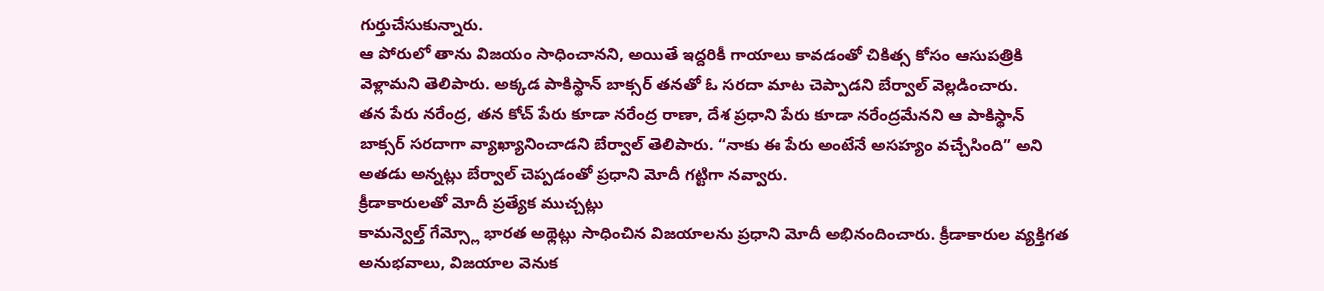గుర్తుచేసుకున్నారు.
ఆ పోరులో తాను విజయం సాధించానని, అయితే ఇద్దరికీ గాయాలు కావడంతో చికిత్స కోసం ఆసుపత్రికి వెళ్లామని తెలిపారు. అక్కడ పాకిస్థాన్ బాక్సర్ తనతో ఓ సరదా మాట చెప్పాడని బేర్వాల్ వెల్లడించారు.
తన పేరు నరేంద్ర, తన కోచ్ పేరు కూడా నరేంద్ర రాణా, దేశ ప్రధాని పేరు కూడా నరేంద్రమేనని ఆ పాకిస్థాన్ బాక్సర్ సరదాగా వ్యాఖ్యానించాడని బేర్వాల్ తెలిపారు. “నాకు ఈ పేరు అంటేనే అసహ్యం వచ్చేసింది” అని అతడు అన్నట్లు బేర్వాల్ చెప్పడంతో ప్రధాని మోదీ గట్టిగా నవ్వారు.
క్రీడాకారులతో మోదీ ప్రత్యేక ముచ్చట్లు
కామన్వెల్త్ గేమ్స్లో భారత అథ్లెట్లు సాధించిన విజయాలను ప్రధాని మోదీ అభినందించారు. క్రీడాకారుల వ్యక్తిగత అనుభవాలు, విజయాల వెనుక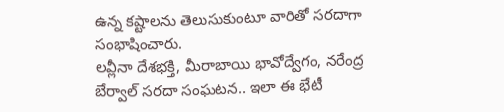ఉన్న కష్టాలను తెలుసుకుంటూ వారితో సరదాగా సంభాషించారు.
లవ్లీనా దేశభక్తి, మీరాబాయి భావోద్వేగం, నరేంద్ర బేర్వాల్ సరదా సంఘటన.. ఇలా ఈ భేటీ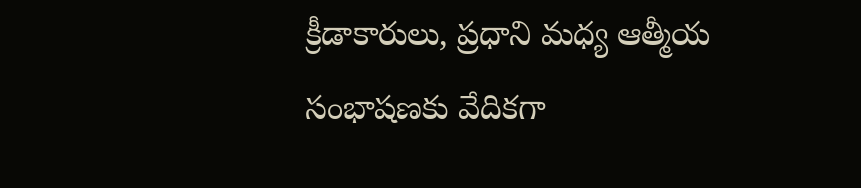క్రీడాకారులు, ప్రధాని మధ్య ఆత్మీయ సంభాషణకు వేదికగా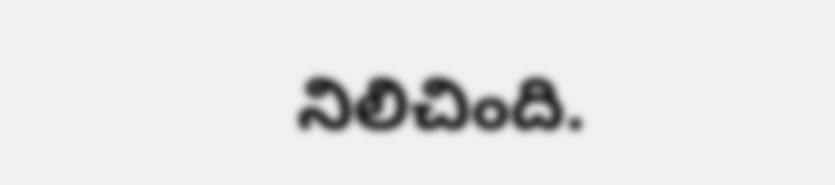నిలిచింది.